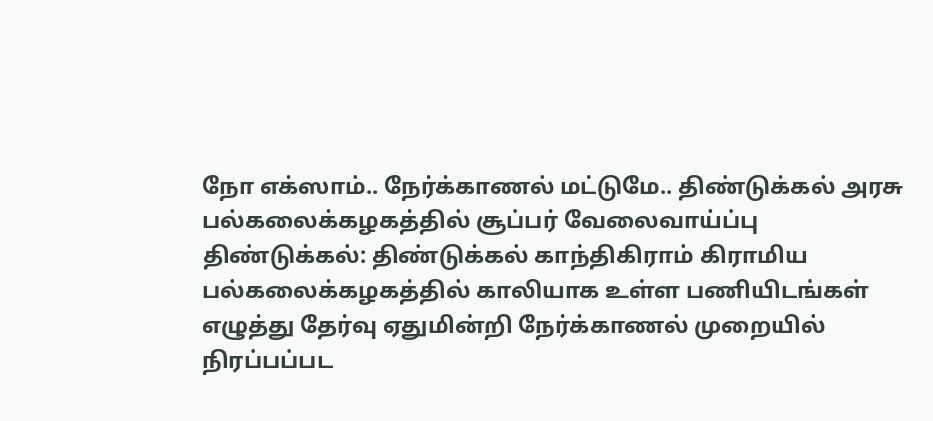நோ எக்ஸாம்.. நேர்க்காணல் மட்டுமே.. திண்டுக்கல் அரசு பல்கலைக்கழகத்தில் சூப்பர் வேலைவாய்ப்பு
திண்டுக்கல்: திண்டுக்கல் காந்திகிராம் கிராமிய பல்கலைக்கழகத்தில் காலியாக உள்ள பணியிடங்கள் எழுத்து தேர்வு ஏதுமின்றி நேர்க்காணல் முறையில் நிரப்பப்பட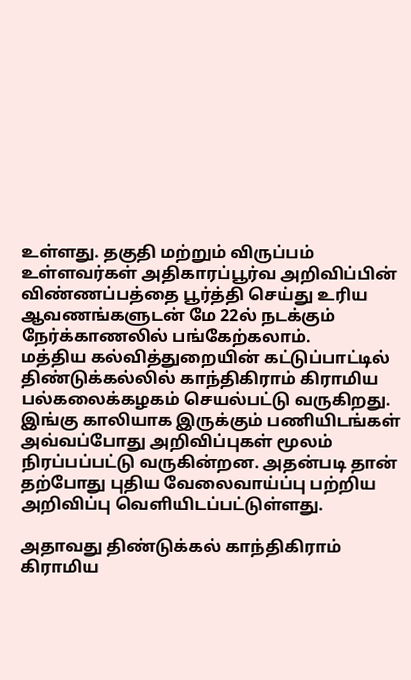உள்ளது. தகுதி மற்றும் விருப்பம் உள்ளவர்கள் அதிகாரப்பூர்வ அறிவிப்பின் விண்ணப்பத்தை பூர்த்தி செய்து உரிய ஆவணங்களுடன் மே 22ல் நடக்கும் நேர்க்காணலில் பங்கேற்கலாம்.
மத்திய கல்வித்துறையின் கட்டுப்பாட்டில் திண்டுக்கல்லில் காந்திகிராம் கிராமிய பல்கலைக்கழகம் செயல்பட்டு வருகிறது. இங்கு காலியாக இருக்கும் பணியிடங்கள் அவ்வப்போது அறிவிப்புகள் மூலம் நிரப்பப்பட்டு வருகின்றன. அதன்படி தான் தற்போது புதிய வேலைவாய்ப்பு பற்றிய அறிவிப்பு வெளியிடப்பட்டுள்ளது.

அதாவது திண்டுக்கல் காந்திகிராம் கிராமிய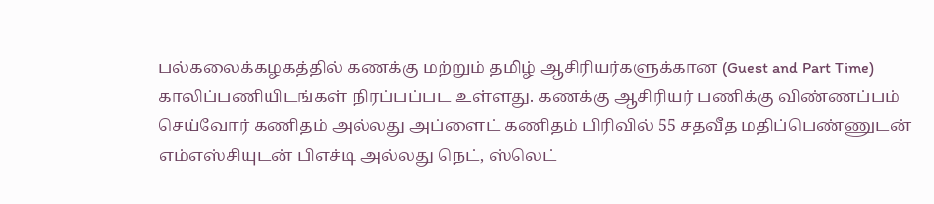பல்கலைக்கழகத்தில் கணக்கு மற்றும் தமிழ் ஆசிரியர்களுக்கான (Guest and Part Time) காலிப்பணியிடங்கள் நிரப்பப்பட உள்ளது. கணக்கு ஆசிரியர் பணிக்கு விண்ணப்பம் செய்வோர் கணிதம் அல்லது அப்ளைட் கணிதம் பிரிவில் 55 சதவீத மதிப்பெண்ணுடன் எம்எஸ்சியுடன் பிஎச்டி அல்லது நெட், ஸ்லெட்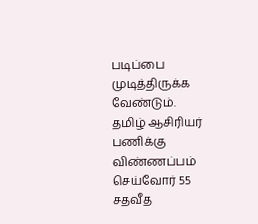படிப்பை முடித்திருக்க வேண்டும்.
தமிழ் ஆசிரியர் பணிக்கு விண்ணப்பம் செய்வோர் 55 சதவீத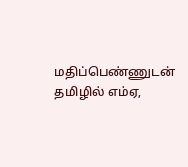மதிப்பெண்ணுடன் தமிழில் எம்ஏ,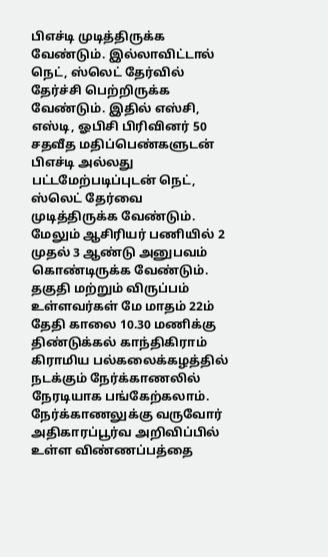பிஎச்டி முடித்திருக்க வேண்டும். இல்லாவிட்டால் நெட், ஸ்லெட் தேர்வில் தேர்ச்சி பெற்றிருக்க வேண்டும். இதில் எஸ்சி, எஸ்டி, ஓபிசி பிரிவினர் 50 சதவீத மதிப்பெண்களுடன் பிஎச்டி அல்லது பட்டமேற்படிப்புடன் நெட், ஸ்லெட் தேர்வை முடித்திருக்க வேண்டும். மேலும் ஆசிரியர் பணியில் 2 முதல் 3 ஆண்டு அனுபவம் கொண்டிருக்க வேண்டும்.
தகுதி மற்றும் விருப்பம் உள்ளவர்கள் மே மாதம் 22ம் தேதி காலை 10.30 மணிக்கு திண்டுக்கல் காந்திகிராம் கிராமிய பல்கலைக்கழத்தில் நடக்கும் நேர்க்காணலில் நேரடியாக பங்கேற்கலாம். நேர்க்காணலுக்கு வருவோர் அதிகாரப்பூர்வ அறிவிப்பில் உள்ள விண்ணப்பத்தை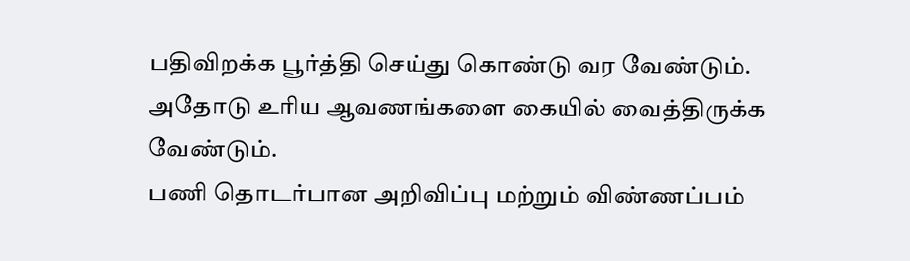பதிவிறக்க பூர்த்தி செய்து கொண்டு வர வேண்டும். அதோடு உரிய ஆவணங்களை கையில் வைத்திருக்க வேண்டும்.
பணி தொடர்பான அறிவிப்பு மற்றும் விண்ணப்பம்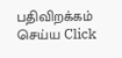பதிவிறக்கம் செய்ய Click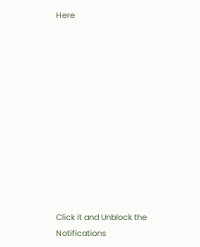Here












Click it and Unblock the Notifications